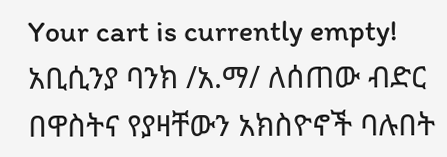Your cart is currently empty!
አቢሲንያ ባንክ /አ.ማ/ ለሰጠው ብድር በዋስትና የያዛቸውን አክስዮኖች ባሉበት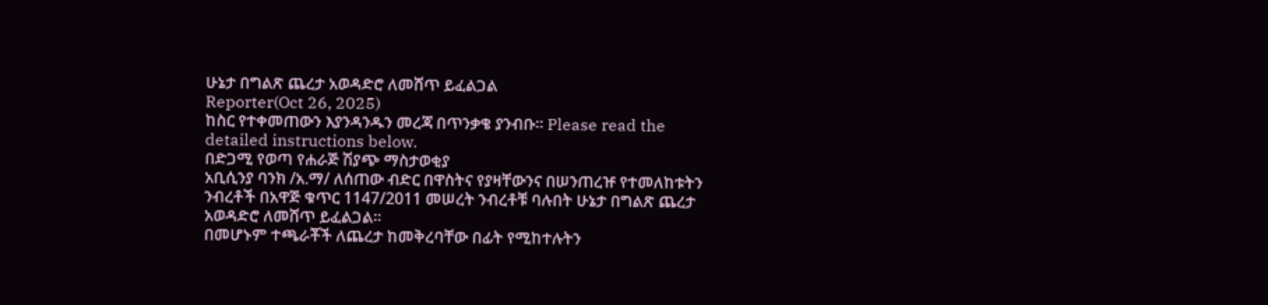ሁኔታ በግልጽ ጨረታ አወዳድሮ ለመሸጥ ይፈልጋል
Reporter(Oct 26, 2025)
ከስር የተቀመጠውን እያንዳንዱን መረጃ በጥንቃቄ ያንብቡ። Please read the detailed instructions below.
በድጋሚ የወጣ የሐራጅ ሽያጭ ማስታወቂያ
አቢሲንያ ባንክ /አ.ማ/ ለሰጠው ብድር በዋስትና የያዛቸውንና በሠንጠረዡ የተመለከቱትን ንብረቶች በአዋጅ ቁጥር 1147/2011 መሠረት ንብረቶቹ ባሉበት ሁኔታ በግልጽ ጨረታ አወዳድሮ ለመሸጥ ይፈልጋል።
በመሆኑም ተጫራቾች ለጨረታ ከመቅረባቸው በፊት የሚከተሉትን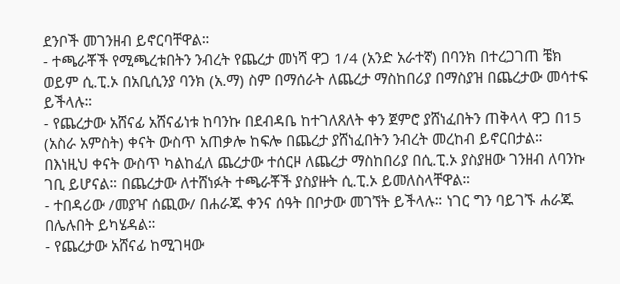ደንቦች መገንዘብ ይኖርባቸዋል።
- ተጫራቾች የሚጫረቱበትን ንብረት የጨረታ መነሻ ዋጋ 1/4 (አንድ አራተኛ) በባንክ በተረጋገጠ ቼክ ወይም ሲ.ፒ.ኦ በአቢሲንያ ባንክ (አ.ማ) ስም በማሰራት ለጨረታ ማስከበሪያ በማስያዝ በጨረታው መሳተፍ ይችላሉ።
- የጨረታው አሸናፊ አሸናፊነቱ ከባንኩ በደብዳቤ ከተገለጸለት ቀን ጀምሮ ያሸነፈበትን ጠቅላላ ዋጋ በ15 (አስራ አምስት) ቀናት ውስጥ አጠቃሎ ከፍሎ በጨረታ ያሸነፈበትን ንብረት መረከብ ይኖርበታል። በእነዚህ ቀናት ውስጥ ካልከፈለ ጨረታው ተሰርዞ ለጨረታ ማስከበሪያ በሲ.ፒ.ኦ ያስያዘው ገንዘብ ለባንኩ ገቢ ይሆናል። በጨረታው ለተሸነፉት ተጫራቾች ያስያዙት ሲ.ፒ.ኦ ይመለስላቸዋል።
- ተበዳሪው /መያዣ ሰጪው/ በሐራጁ ቀንና ሰዓት በቦታው መገኘት ይችላሉ። ነገር ግን ባይገኙ ሐራጁ በሌሉበት ይካሄዳል።
- የጨረታው አሸናፊ ከሚገዛው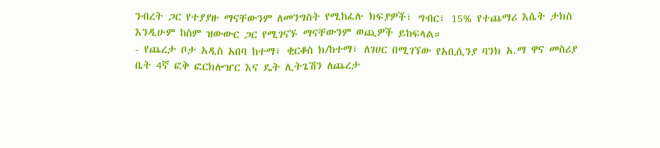ንብረት ጋር የተያያዙ ማናቸውንም ለመንግስት የሚከፈሉ ክፍያዎች፣ ግብር፣ 15% የተጨማሪ እሴት ታክስ እንዲሁም ከስም ዝውውር ጋር የሚገናኙ ማናቸውንም ወጪዎች ይከፍላል።
- የጨረታ ቦታ አዲስ አበባ ከተማ፣ ቂርቆስ ክ/ከተማ፣ ለገሀር በሚገኘው የአቢሲንያ ባንክ አ.ማ ዋና መስሪያ ቤት 4ኛ ፎቅ ፎርክሎዠር እና ዴት ሊትጌሽን ለጨረታ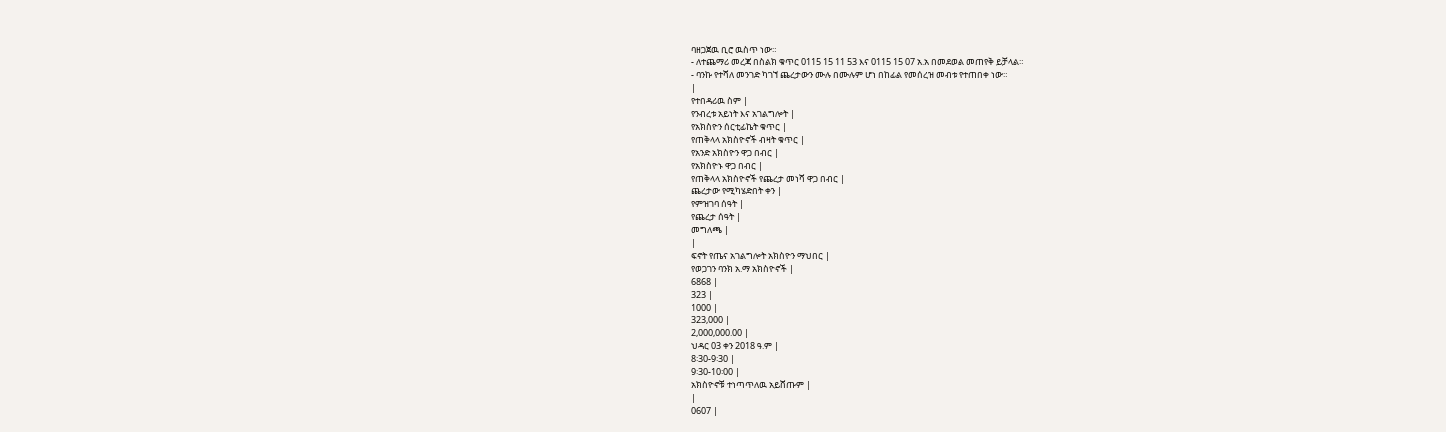ባዘጋጀዉ ቢሮ ዉስጥ ነው።
- ለተጨማሪ መረጃ በስልክ ቁጥር 0115 15 11 53 እና 0115 15 07 አ.አ በመደወል መጠየቅ ይቻላል።
- ባንኩ የተሻለ መንገድ ካገኘ ጨረታውን ሙሉ በሙሉም ሆነ በከፊል የመሰረዝ መብቱ የተጠበቀ ነው።
|
የተበዳሪዉ ስም |
የንብረቱ አይነት እና አገልግሎት |
የአክስዮን ሰርቲፊኬት ቁጥር |
የጠቅላላ አክስዮኖች ብዛት ቁጥር |
የአንድ አክስዮን ዋጋ በብር |
የአክስዮኑ ዋጋ በብር |
የጠቅላላ አክስዮኖች የጨረታ መነሻ ዋጋ በብር |
ጨረታው የሚካሄድበት ቀን |
የምዝገባ ሰዓት |
የጨረታ ሰዓት |
መግለጫ |
|
ፍኖት የጤና አገልግሎት አክስዮን ማህበር |
የወጋገን ባንክ አ.ማ አክስዮኖች |
6868 |
323 |
1000 |
323,000 |
2,000,000.00 |
ህዳር 03 ቀን 2018 ዓ.ም |
8፡30-9፡30 |
9፡30-10፡00 |
አክስዮኖቹ ተነጣጥለዉ አይሸጡም |
|
0607 |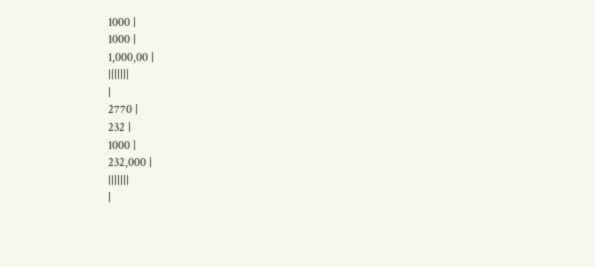1000 |
1000 |
1,000,00 |
|||||||
|
2770 |
232 |
1000 |
232,000 |
|||||||
|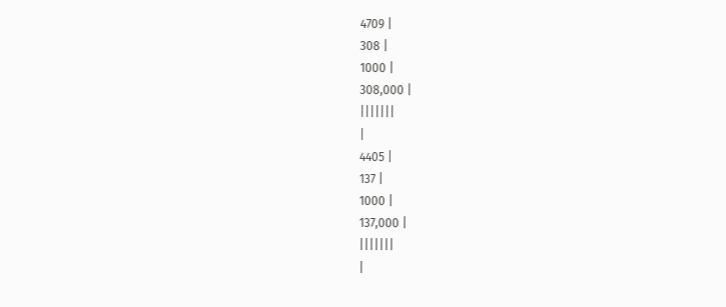4709 |
308 |
1000 |
308,000 |
|||||||
|
4405 |
137 |
1000 |
137,000 |
|||||||
|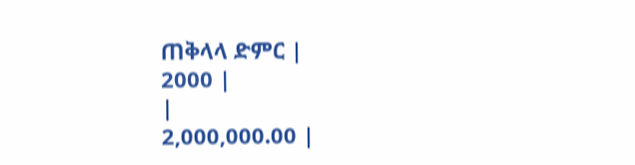ጠቅላላ ድምር |
2000 |
|
2,000,000.00 |